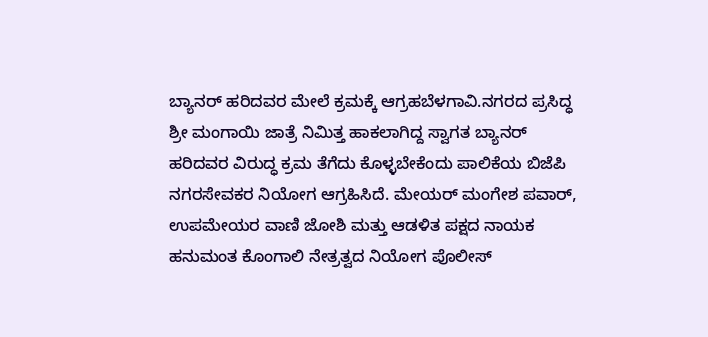ಬ್ಯಾನರ್ ಹರಿದವರ‌ ಮೇಲೆ ಕ್ರಮಕ್ಕೆ ಆಗ್ರಹಬೆಳಗಾವಿ.ನಗರದ ಪ್ರಸಿದ್ಧ ಶ್ರೀ ಮಂಗಾಯಿ ಜಾತ್ರೆ ನಿಮಿತ್ತ ಹಾಕಲಾಗಿದ್ದ ಸ್ವಾಗತ ಬ್ಯಾನರ್ ಹರಿದವರ ವಿರುದ್ಧ ಕ್ರಮ ತೆಗೆದು ಕೊಳ್ಳಬೇಕೆಂದು‌ ಪಾಲಿಕೆಯ ಬಿಜೆಪಿ ನಗರಸೇವಕರ ನಿಯೋಗ ಆಗ್ರಹಿಸಿದೆ. ಮೇಯರ್ ಮಂಗೇಶ ಪವಾರ್, ಉಪಮೇಯರ ವಾಣಿ ಜೋಶಿ ಮತ್ತು ಆಡಳಿತ ಪಕ್ಷದ ನಾಯಕ ಹನುಮಂತ ಕೊಂಗಾಲಿ ನೇತ್ರತ್ವದ ನಿಯೋಗ ಪೊಲೀಸ್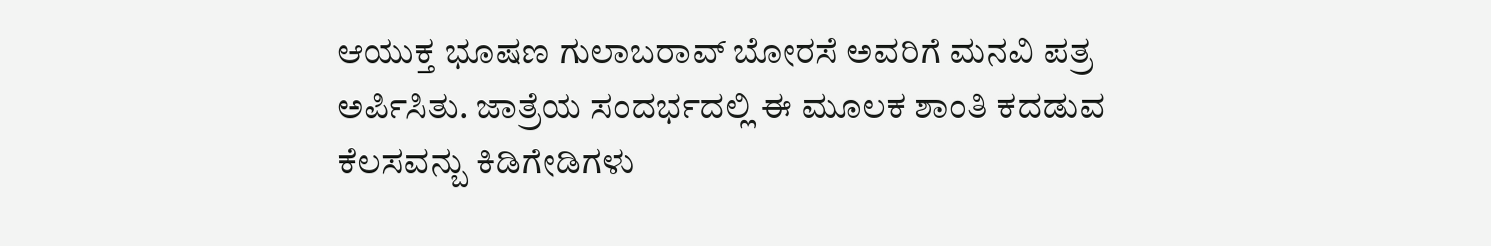ಆಯುಕ್ತ ಭೂಷಣ ಗುಲಾಬರಾವ್ ಬೋರಸೆ ಅವರಿಗೆ ಮನವಿ ಪತ್ರ ಅರ್ಪಿಸಿತು. ಜಾತ್ರೆಯ ಸಂದರ್ಭದಲ್ಲಿ ಈ ಮೂಲಕ ಶಾಂತಿ ಕದಡುವ ಕೆಲಸವನ್ಬು ಕಿಡಿಗೇಡಿಗಳು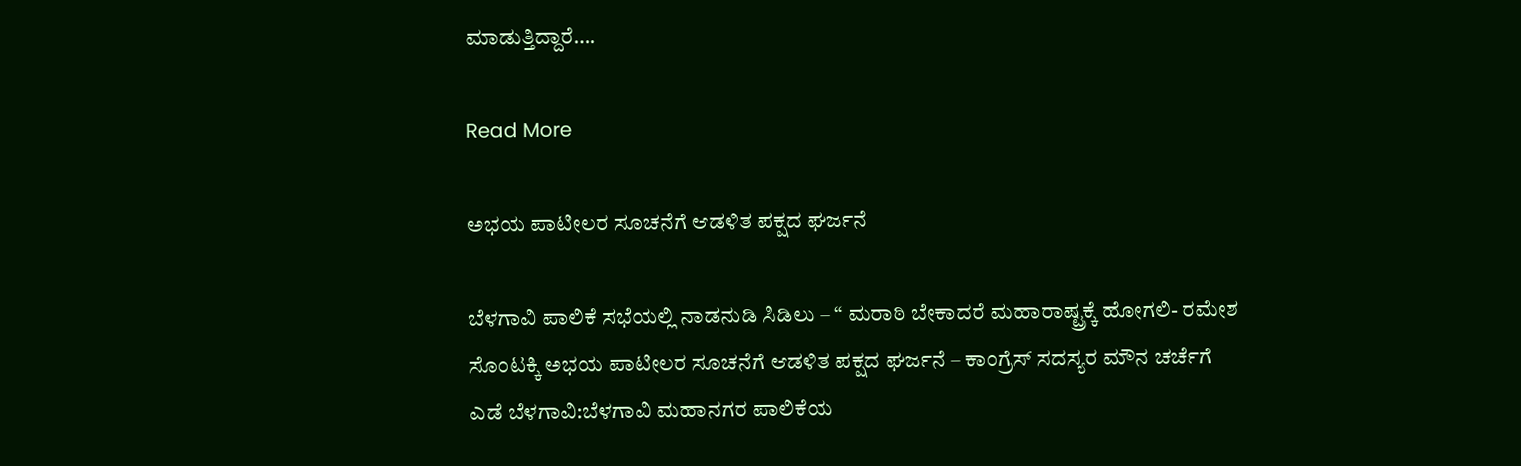ಮಾಡುತ್ತಿದ್ದಾರೆ….

Read More

ಅಭಯ ಪಾಟೀಲರ ಸೂಚನೆಗೆ ಆಡಳಿತ ಪಕ್ಷದ ಘರ್ಜನೆ

ಬೆಳಗಾವಿ ಪಾಲಿಕೆ ಸಭೆಯಲ್ಲಿ ನಾಡನುಡಿ ಸಿಡಿಲು – “ ಮರಾಠಿ ಬೇಕಾದರೆ ಮಹಾರಾಷ್ಟ್ರಕ್ಕೆ ಹೋಗಲಿ- ರಮೇಶ ಸೊಂಟಕ್ಕಿ ಅಭಯ ಪಾಟೀಲರ ಸೂಚನೆಗೆ ಆಡಳಿತ ಪಕ್ಷದ ಘರ್ಜನೆ – ಕಾಂಗ್ರೆಸ್ ಸದಸ್ಯರ ಮೌನ ಚರ್ಚೆಗೆ ಎಡೆ ಬೆಳಗಾವಿ:ಬೆಳಗಾವಿ ಮಹಾನಗರ ಪಾಲಿಕೆಯ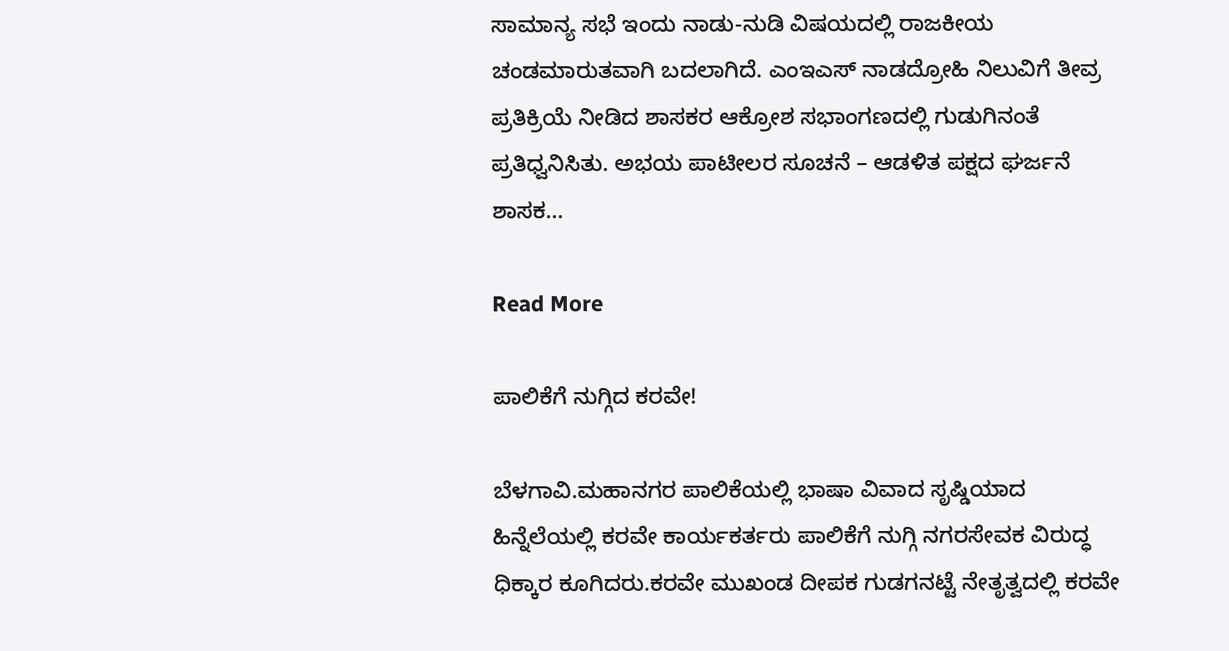ಸಾಮಾನ್ಯ ಸಭೆ ಇಂದು ನಾಡು-ನುಡಿ ವಿಷಯದಲ್ಲಿ ರಾಜಕೀಯ ಚಂಡಮಾರುತವಾಗಿ ಬದಲಾಗಿದೆ. ಎಂಇಎಸ್ ನಾಡದ್ರೋಹಿ ನಿಲುವಿಗೆ ತೀವ್ರ ಪ್ರತಿಕ್ರಿಯೆ ನೀಡಿದ ಶಾಸಕರ ಆಕ್ರೋಶ ಸಭಾಂಗಣದಲ್ಲಿ ಗುಡುಗಿನಂತೆ ಪ್ರತಿಧ್ವನಿಸಿತು. ಅಭಯ ಪಾಟೀಲರ ಸೂಚನೆ – ಆಡಳಿತ ಪಕ್ಷದ ಘರ್ಜನೆ ಶಾಸಕ…

Read More

ಪಾಲಿಕೆಗೆ ನುಗ್ಗಿದ ಕರವೇ!

ಬೆಳಗಾವಿ.ಮಹಾನಗರ ಪಾಲಿಕೆಯಲ್ಲಿ‌ ಭಾಷಾ ವಿವಾದ ಸೃಷ್ಡಿಯಾದ ಹಿನ್ನೆಲೆಯಲ್ಲಿ ಕರವೇ ಕಾರ್ಯಕರ್ತರು ಪಾಲಿಕೆಗೆ ನುಗ್ಗಿ ನಗರಸೇವಕ ವಿರುದ್ಧ ಧಿಕ್ಕಾರ ಕೂಗಿದರು.ಕರವೇ ಮುಖಂಡ ದೀಪಕ ಗುಡಗನಟ್ಟೆ ನೇತೃತ್ವದಲ್ಲಿ ಕರವೇ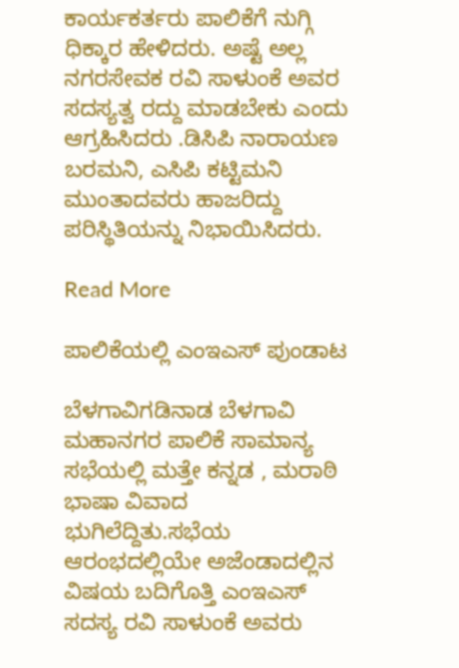ಕಾರ್ಯಕರ್ತರು ಪಾಲಿಕೆಗೆ ನುಗ್ಗಿ ಧಿಕ್ಕಾರ ಹೇಳಿದರು. ಅಷ್ಟೆ ಅಲ್ಲ ನಗರಸೇವಕ ರವಿ ಸಾಳುಂಕೆ ಅವರ ಸದಸ್ಯತ್ವ ರದ್ದು ಮಾಡಬೇಕು ಎಂದು ಆಗ್ರಹಿಸಿದರು .ಡಿಸಿಪಿ ನಾರಾಯಣ ಬರಮನಿ, ಎಸಿಪಿ ಕಟ್ಟಿಮನಿ ಮುಂತಾದವರು ಹಾಜರಿದ್ದು ಪರಿಸ್ಥಿತಿಯನ್ನು ನಿಭಾಯಿಸಿದರು.

Read More

ಪಾಲಿಕೆಯಲ್ಲಿ ಎಂಇಎಸ್ ಪುಂಡಾಟ

ಬೆಳಗಾವಿಗಡಿನಾಡ ಬೆಳಗಾವಿ ಮಹಾನಗರ ಪಾಲಿಕೆ ಸಾಮಾನ್ಯ ಸಭೆಯಲ್ಲಿ ಮತ್ತೇ ಕನ್ನಡ , ಮರಾಠಿ ಭಾಷಾ ವಿವಾದ ಭುಗಿಲೆದ್ದಿತು.ಸಭೆಯ ಆರಂಭದಲ್ಲಿಯೇ ಅಜೆಂಡಾದಲ್ಲಿನ‌ ವಿಷಯ ಬದಿಗೊತ್ತಿ ಎಂಇಎಸ್ ಸದಸ್ಯ ರವಿ ಸಾಳುಂಕೆ ಅವರು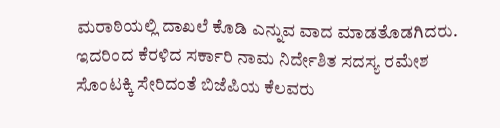ಮರಾಠಿಯಲ್ಲಿ ದಾಖಲೆ ಕೊಡಿ ಎನ್ನುವ ವಾದ ಮಾಡತೊಡಗಿದರು. ಇದರಿಂದ ಕೆರಳಿದ ಸರ್ಕಾರಿ‌ ನಾಮ ನಿರ್ದೇಶಿತ ಸದಸ್ಯ ರಮೇಶ ಸೊಂಟಕ್ಕಿ ಸೇರಿದಂತೆ ಬಿಜೆಪಿಯ ಕೆಲವರು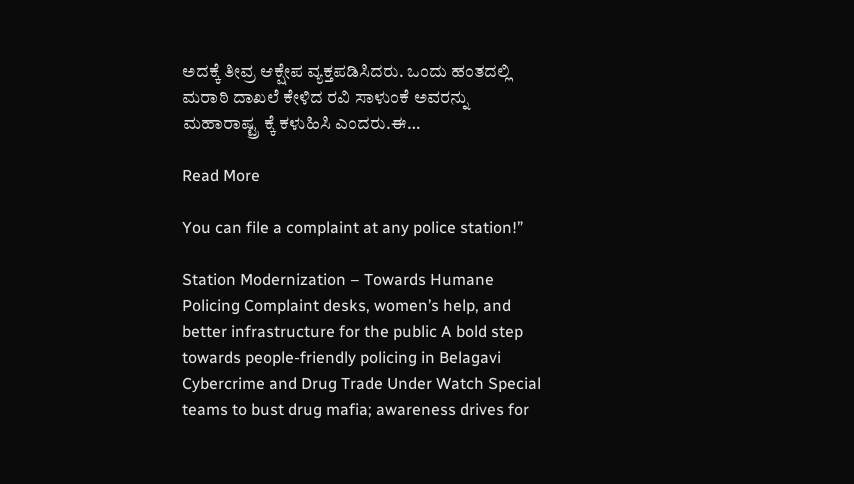ಅದಕ್ಕೆ ತೀವ್ರ ಆಕ್ಷೇಪ ವ್ಯಕ್ತಪಡಿಸಿದರು. ಒಂದು ಹಂತದಲ್ಲಿ ಮರಾಠಿ ದಾಖಲೆ ಕೇಳಿದ ರವಿ ಸಾಳುಂಕೆ ಅವರನ್ನು ಮಹಾರಾಷ್ಟ್ರ ಕ್ಕೆ ಕಳುಹಿಸಿ ಎಂದರು.ಈ…

Read More

You can file a complaint at any police station!”

Station Modernization – Towards Humane Policing Complaint desks, women’s help, and better infrastructure for the public A bold step towards people-friendly policing in Belagavi Cybercrime and Drug Trade Under Watch Special teams to bust drug mafia; awareness drives for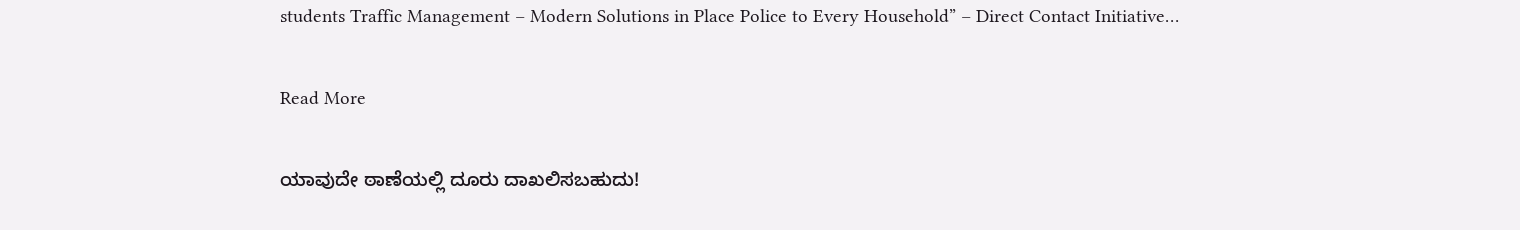students Traffic Management – Modern Solutions in Place Police to Every Household” – Direct Contact Initiative…

Read More

ಯಾವುದೇ ಠಾಣೆಯಲ್ಲಿ ದೂರು ದಾಖಲಿಸಬಹುದು!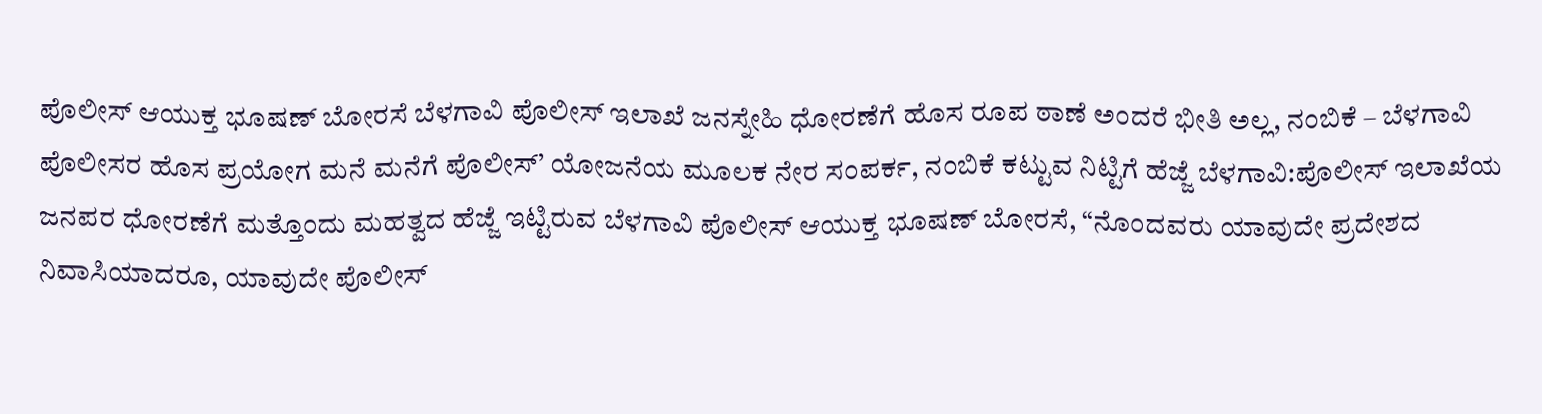ಪೊಲೀಸ್ ಆಯುಕ್ತ ಭೂಷಣ್ ಬೋರಸೆ ಬೆಳಗಾವಿ ಪೊಲೀಸ್ ಇಲಾಖೆ ಜನಸ್ನೇಹಿ ಧೋರಣೆಗೆ ಹೊಸ ರೂಪ ಠಾಣೆ ಅಂದರೆ ಭೀತಿ ಅಲ್ಲ, ನಂಬಿಕೆ – ಬೆಳಗಾವಿ ಪೊಲೀಸರ ಹೊಸ ಪ್ರಯೋಗ ಮನೆ ಮನೆಗೆ ಪೊಲೀಸ್’ ಯೋಜನೆಯ ಮೂಲಕ ನೇರ ಸಂಪರ್ಕ, ನಂಬಿಕೆ ಕಟ್ಟುವ ನಿಟ್ಟಿಗೆ ಹೆಜ್ಜೆ ಬೆಳಗಾವಿ:ಪೊಲೀಸ್ ಇಲಾಖೆಯ ಜನಪರ ಧೋರಣೆಗೆ ಮತ್ತೊಂದು ಮಹತ್ವದ ಹೆಜ್ಜೆ ಇಟ್ಟಿರುವ ಬೆಳಗಾವಿ ಪೊಲೀಸ್ ಆಯುಕ್ತ ಭೂಷಣ್ ಬೋರಸೆ, “ನೊಂದವರು ಯಾವುದೇ ಪ್ರದೇಶದ ನಿವಾಸಿಯಾದರೂ, ಯಾವುದೇ ಪೊಲೀಸ್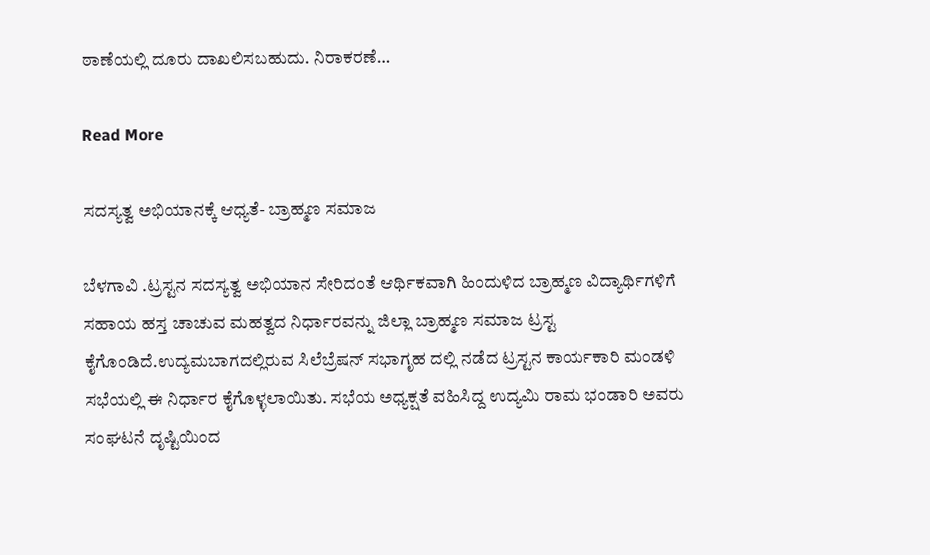ಠಾಣೆಯಲ್ಲಿ ದೂರು ದಾಖಲಿಸಬಹುದು. ನಿರಾಕರಣೆ…

Read More

ಸದಸ್ಯತ್ವ ಅಭಿಯಾನಕ್ಕೆ ಆಧ್ಯತೆ- ಬ್ರಾಹ್ಮಣ ಸಮಾಜ

ಬೆಳಗಾವಿ .ಟ್ರಸ್ಟನ ಸದಸ್ಯತ್ವ ಅಭಿಯಾನ‌ ಸೇರಿದಂತೆ ಆರ್ಥಿಕವಾಗಿ ಹಿಂದುಳಿದ ಬ್ರಾಹ್ಮಣ ವಿದ್ಯಾರ್ಥಿಗಳಿಗೆ ಸಹಾಯ ಹಸ್ತ ಚಾಚುವ ಮಹತ್ವದ ನಿರ್ಧಾರವನ್ನು ಜಿಲ್ಲಾ ಬ್ರಾಹ್ಮಣ ಸಮಾಜ ಟ್ರಸ್ಟ ಕೈಗೊಂಡಿದೆ.ಉದ್ಯಮಬಾಗದಲ್ಲಿರುವ ಸಿಲೆಬ್ರೆಷನ್ ಸಭಾಗೃಹ ದಲ್ಲಿ ನಡೆದ ಟ್ರಸ್ಟನ ಕಾರ್ಯಕಾರಿ‌ ಮಂಡಳಿ ಸಭೆಯಲ್ಲಿ ಈ ನಿರ್ಧಾರ ಕೈಗೊಳ್ಳಲಾಯಿತು. ಸಭೆಯ ಅಧ್ಯಕ್ಷತೆ ವಹಿಸಿದ್ದ ಉದ್ಯಮಿ ರಾಮ ಭಂಡಾರಿ ಅವರು ಸಂಘಟನೆ ದೃಷ್ಟಿಯಿಂದ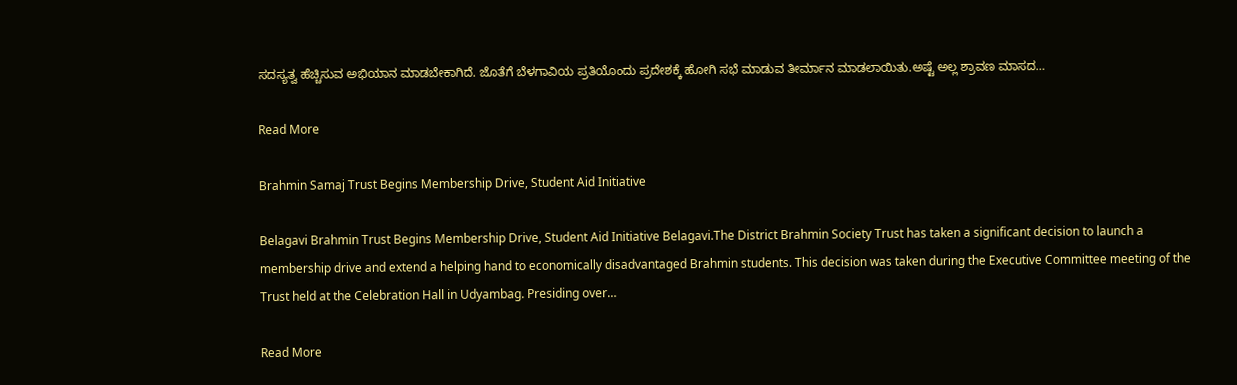ಸದಸ್ಯತ್ವ ಹೆಚ್ಚಿಸುವ ಅಭಿಯಾನ ಮಾಡಬೇಕಾಗಿದೆ. ಜೊತೆಗೆ ಬೆಳಗಾವಿಯ ಪ್ರತಿಯೊಂದು ಪ್ರದೇಶಕ್ಕೆ ಹೋಗಿ ಸಭೆ ಮಾಡುವ ತೀರ್ಮಾನ ಮಾಡಲಾಯಿತು.ಅಷ್ಟೆ ಅಲ್ಲ ಶ್ರಾವಣ ಮಾಸದ…

Read More

Brahmin Samaj Trust Begins Membership Drive, Student Aid Initiative

Belagavi Brahmin Trust Begins Membership Drive, Student Aid Initiative Belagavi.The District Brahmin Society Trust has taken a significant decision to launch a membership drive and extend a helping hand to economically disadvantaged Brahmin students. This decision was taken during the Executive Committee meeting of the Trust held at the Celebration Hall in Udyambag. Presiding over…

Read More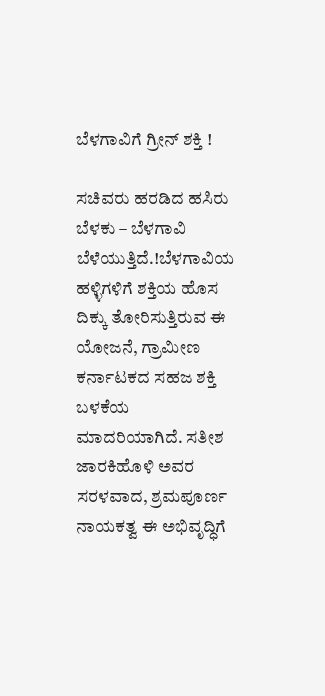ಬೆಳಗಾವಿಗೆ ಗ್ರೀನ್ ಶಕ್ತಿ !

ಸಚಿವರು ಹರಡಿದ ಹಸಿರು ಬೆಳಕು – ಬೆಳಗಾವಿ ಬೆಳೆಯುತ್ತಿದೆ.!ಬೆಳಗಾವಿಯ ಹಳ್ಳಿಗಳಿಗೆ ಶಕ್ತಿಯ ಹೊಸ ದಿಕ್ಕು ತೋರಿಸುತ್ತಿರುವ ಈ ಯೋಜನೆ, ಗ್ರಾಮೀಣ ಕರ್ನಾಟಕದ ಸಹಜ ಶಕ್ತಿ ಬಳಕೆಯ ಮಾದರಿಯಾಗಿದೆ. ಸತೀಶ ಜಾರಕಿಹೊಳಿ ಅವರ ಸರಳವಾದ, ಶ್ರಮಪೂರ್ಣ ನಾಯಕತ್ವ ಈ ಅಭಿವೃದ್ಧಿಗೆ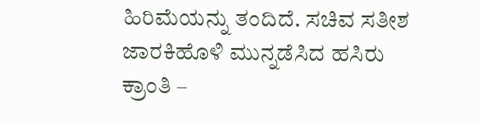ಹಿರಿಮೆಯನ್ನು ತಂದಿದೆ. ಸಚಿವ ಸತೀಶ ಜಾರಕಿಹೊಳಿ ಮುನ್ನಡೆಸಿದ ಹಸಿರು ಕ್ರಾಂತಿ –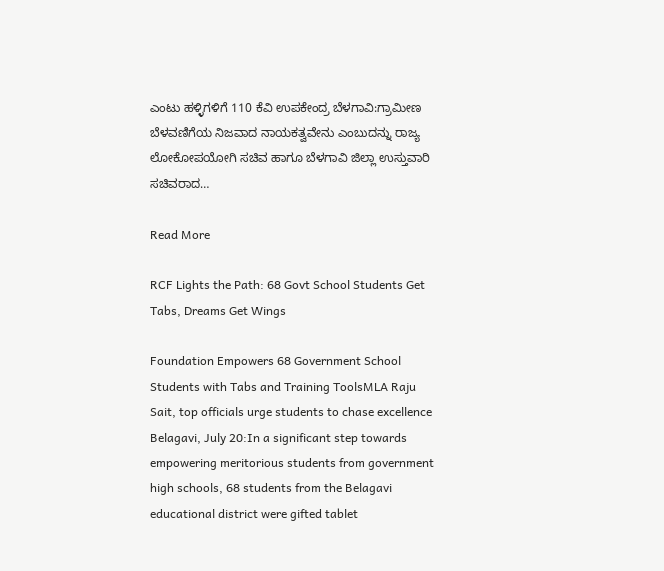ಎಂಟು ಹಳ್ಳಿಗಳಿಗೆ 110 ಕೆವಿ ಉಪಕೇಂದ್ರ ಬೆಳಗಾವಿ:ಗ್ರಾಮೀಣ ಬೆಳವಣಿಗೆಯ ನಿಜವಾದ ನಾಯಕತ್ವವೇನು ಎಂಬುದನ್ನು ರಾಜ್ಯ ಲೋಕೋಪಯೋಗಿ ಸಚಿವ ಹಾಗೂ ಬೆಳಗಾವಿ ಜಿಲ್ಲಾ ಉಸ್ತುವಾರಿ ಸಚಿವರಾದ…

Read More

RCF Lights the Path: 68 Govt School Students Get Tabs, Dreams Get Wings

Foundation Empowers 68 Government School Students with Tabs and Training ToolsMLA Raju Sait, top officials urge students to chase excellence Belagavi, July 20:In a significant step towards empowering meritorious students from government high schools, 68 students from the Belagavi educational district were gifted tablet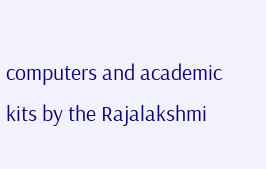computers and academic kits by the Rajalakshmi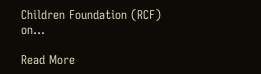Children Foundation (RCF) on…

Read More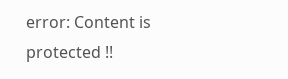error: Content is protected !!